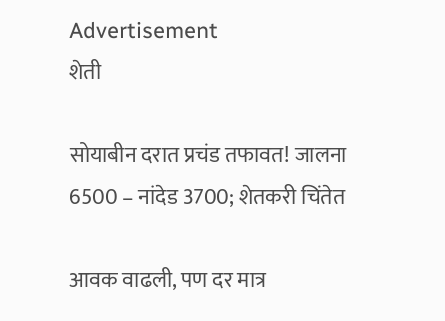Advertisement
शेती

सोयाबीन दरात प्रचंड तफावत! जालना 6500 – नांदेड 3700; शेतकरी चिंतेत

आवक वाढली, पण दर मात्र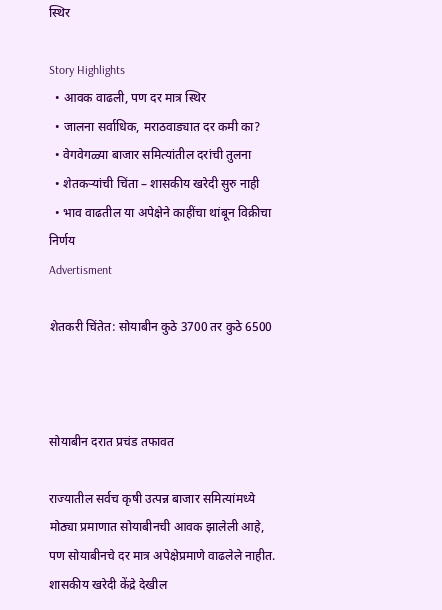स्थिर

Story Highlights
  • आवक वाढली, पण दर मात्र स्थिर
  • जालना सर्वाधिक, मराठवाड्यात दर कमी का?
  • वेगवेगळ्या बाजार समित्यांतील दरांची तुलना
  • शेतकऱ्यांची चिंता – शासकीय खरेदी सुरु नाही
  • भाव वाढतील या अपेक्षेने काहींचा थांबून विक्रीचा निर्णय
Advertisment

शेतकरी चिंतेत: सोयाबीन कुठे 3700 तर कुठे 6500



सोयाबीन दरात प्रचंड तफावत

राज्यातील सर्वच कृषी उत्पन्न बाजार समित्यांमध्ये मोठ्या प्रमाणात सोयाबीनची आवक झालेली आहे, पण सोयाबीनचे दर मात्र अपेक्षेप्रमाणे वाढलेले नाहीत. शासकीय खरेदी केंद्रे देखील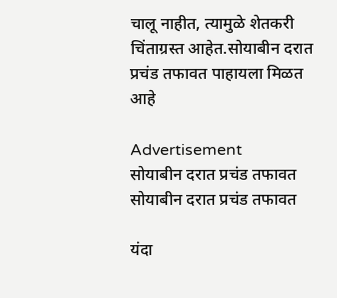चालू नाहीत, त्यामुळे शेतकरी चिंताग्रस्त आहेत.सोयाबीन दरात प्रचंड तफावत पाहायला मिळत आहे

Advertisement
सोयाबीन दरात प्रचंड तफावत
सोयाबीन दरात प्रचंड तफावत

यंदा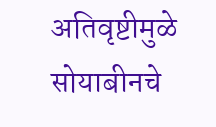अतिवृष्टीमुळे सोयाबीनचे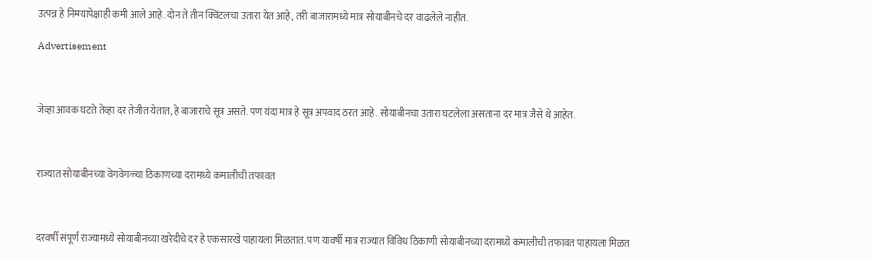उत्पन्न हे निम्म्यापेक्षाही कमी आले आहे. दोन ते तीन क्विंटलचा उतारा येत आहे, तरी बाजारामध्ये मात्र सोयाबीनचे दर वाढलेले नाहीत.

Advertisement



जेव्हा आवक घटते तेव्हा दर तेजीत येतात, हे बाजाराचे सूत्र असते. पण यंदा मात्र हे सूत्र अपवाद ठरत आहे. सोयाबीनचा उतारा घटलेला असताना दर मात्र जैसे थे आहेत.



राज्यात सोयाबीनच्या वेगवेगळ्या ठिकाणच्या दरामध्ये कमालीची तफावत



दरवर्षी संपूर्ण राज्यामध्ये सोयाबीनच्या खरेदीचे दर हे एकसारखे पाहायला मिळतात. पण यावर्षी मात्र राज्यात विविध ठिकाणी सोयाबीनच्या दरामध्ये कमालीची तफावत पाहायला मिळत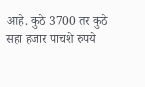आहे. कुठे 3700 तर कुठे सहा हजार पाचशे रुपये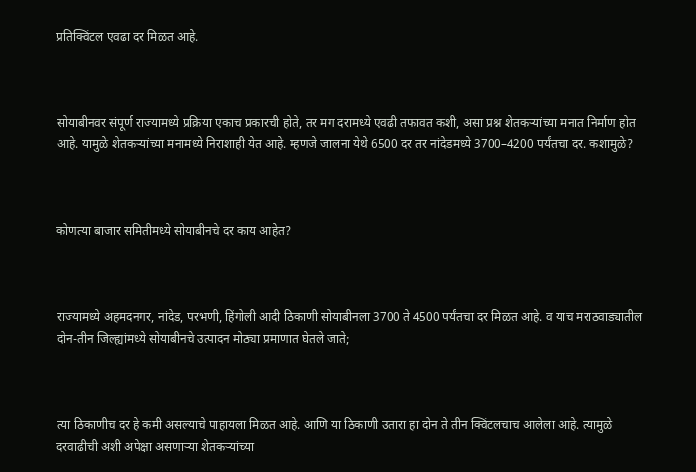प्रतिक्विंटल एवढा दर मिळत आहे.



सोयाबीनवर संपूर्ण राज्यामध्ये प्रक्रिया एकाच प्रकारची होते, तर मग दरामध्ये एवढी तफावत कशी, असा प्रश्न शेतकऱ्यांच्या मनात निर्माण होत आहे. यामुळे शेतकऱ्यांच्या मनामध्ये निराशाही येत आहे. म्हणजे जालना येथे 6500 दर तर नांदेडमध्ये 3700–4200 पर्यंतचा दर. कशामुळे?



कोणत्या बाजार समितीमध्ये सोयाबीनचे दर काय आहेत?



राज्यामध्ये अहमदनगर, नांदेड, परभणी, हिंगोली आदी ठिकाणी सोयाबीनला 3700 ते 4500 पर्यंतचा दर मिळत आहे. व याच मराठवाड्यातील दोन-तीन जिल्ह्यांमध्ये सोयाबीनचे उत्पादन मोठ्या प्रमाणात घेतले जाते;



त्या ठिकाणीच दर हे कमी असल्याचे पाहायला मिळत आहे. आणि या ठिकाणी उतारा हा दोन ते तीन क्विंटलचाच आलेला आहे. त्यामुळे दरवाढीची अशी अपेक्षा असणाऱ्या शेतकऱ्यांच्या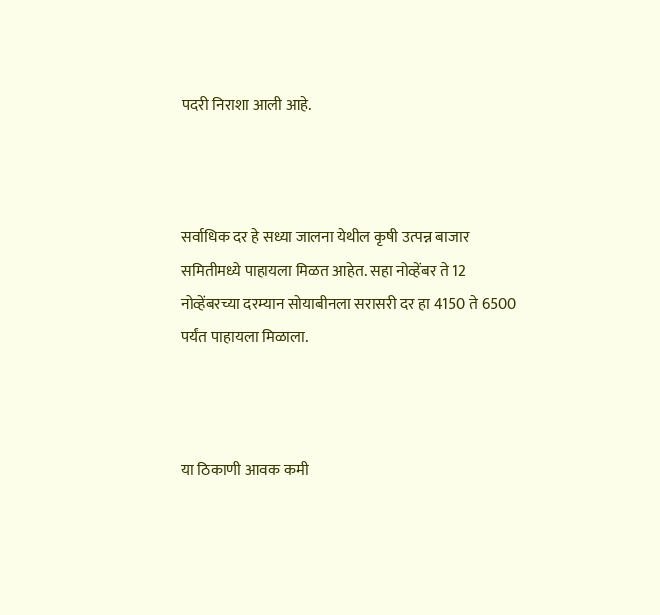पदरी निराशा आली आहे.



सर्वाधिक दर हे सध्या जालना येथील कृषी उत्पन्न बाजार समितीमध्ये पाहायला मिळत आहेत. सहा नोव्हेंबर ते 12 नोव्हेंबरच्या दरम्यान सोयाबीनला सरासरी दर हा 4150 ते 6500 पर्यंत पाहायला मिळाला.



या ठिकाणी आवक कमी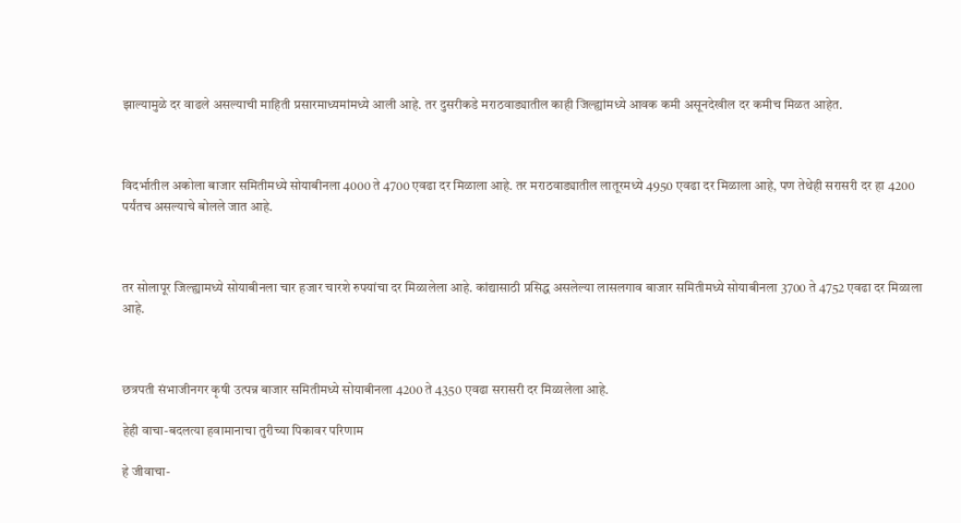झाल्यामुळे दर वाढले असल्याची माहिती प्रसारमाध्यमांमध्ये आली आहे. तर दुसरीकडे मराठवाड्यातील काही जिल्ह्यांमध्ये आवक कमी असूनदेखील दर कमीच मिळत आहेत.



विदर्भातील अकोला बाजार समितीमध्ये सोयाबीनला 4000 ते 4700 एवढा दर मिळाला आहे. तर मराठवाड्यातील लातूरमध्ये 4950 एवढा दर मिळाला आहे, पण तेथेही सरासरी दर हा 4200 पर्यंतच असल्याचे बोलले जात आहे.



तर सोलापूर जिल्ह्यामध्ये सोयाबीनला चार हजार चारशे रुपयांचा दर मिळालेला आहे. कांद्यासाठी प्रसिद्ध असलेल्या लासलगाव बाजार समितीमध्ये सोयाबीनला 3700 ते 4752 एवढा दर मिळाला आहे.



छत्रपती संभाजीनगर कृषी उत्पन्न बाजार समितीमध्ये सोयाबीनला 4200 ते 4350 एवढा सरासरी दर मिळालेला आहे.

हेही वाचा-बदलत्या हवामानाचा तुरीच्या पिकावर परिणाम

हे जीवाचा-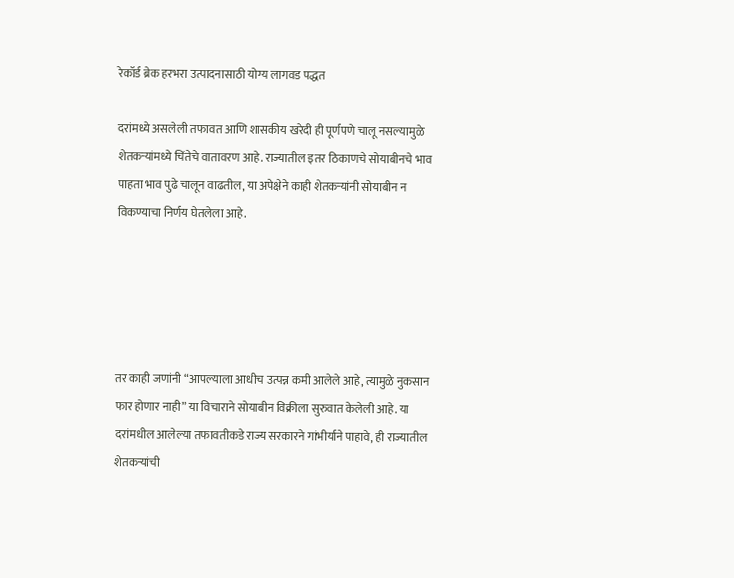रेकॉर्ड ब्रेक हरभरा उत्पादनासाठी योग्य लागवड पद्धत

दरांमध्ये असलेली तफावत आणि शासकीय खरेदी ही पूर्णपणे चालू नसल्यामुळे शेतकऱ्यांमध्ये चिंतेचे वातावरण आहे. राज्यातील इतर ठिकाणचे सोयाबीनचे भाव पाहता भाव पुढे चालून वाढतील, या अपेक्षेने काही शेतकऱ्यांनी सोयाबीन न विकण्याचा निर्णय घेतलेला आहे.





तर काही जणांनी “आपल्याला आधीच उत्पन्न कमी आलेले आहे, त्यामुळे नुकसान फार होणार नाही” या विचाराने सोयाबीन विक्रीला सुरुवात केलेली आहे. या दरांमधील आलेल्या तफावतीकडे राज्य सरकारने गांभीर्याने पाहावे, ही राज्यातील शेतकऱ्यांची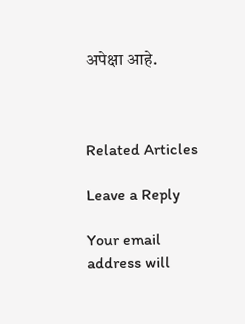अपेक्षा आहे.



Related Articles

Leave a Reply

Your email address will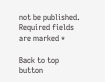not be published. Required fields are marked *

Back to top button